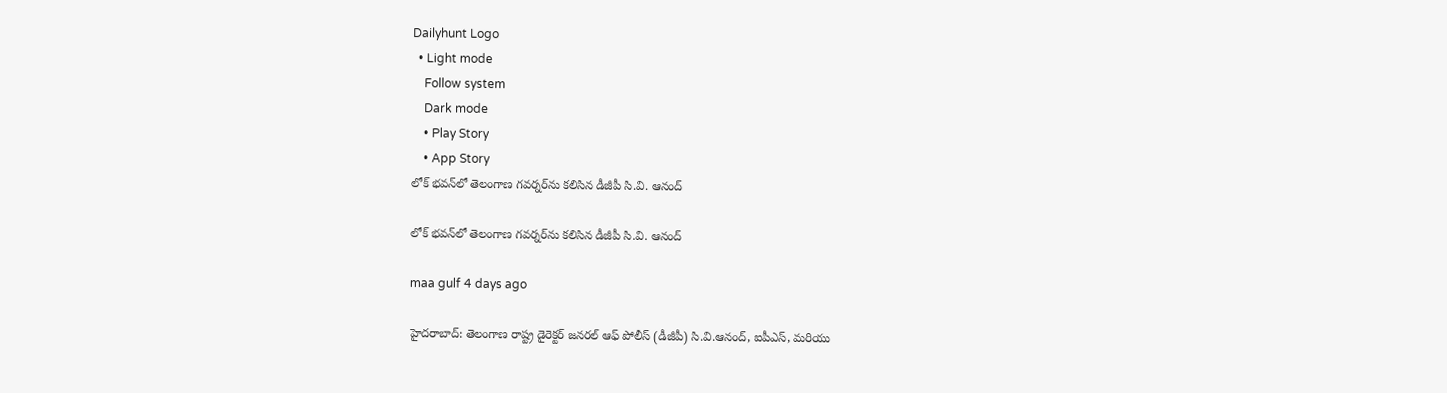Dailyhunt Logo
  • Light mode
    Follow system
    Dark mode
    • Play Story
    • App Story
లోక్ భవన్‌లో తెలంగాణ గవర్నర్‌ను కలిసిన డీజీపీ సి.వి. ఆనంద్

లోక్ భవన్‌లో తెలంగాణ గవర్నర్‌ను కలిసిన డీజీపీ సి.వి. ఆనంద్

maa gulf 4 days ago

హైదరాబాద్: తెలంగాణ రాష్ట్ర డైరెక్టర్ జనరల్ ఆఫ్ పోలీస్ (డీజీపీ) సి.వి.ఆనంద్, ఐపీఎస్, మరియు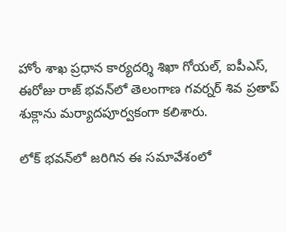హోం శాఖ ప్రధాన కార్యదర్శి శిఖా గోయల్, ఐపీఎస్, ఈరోజు రాజ్ భవన్‌లో తెలంగాణ గవర్నర్ శివ ప్రతాప్ శుక్లాను మర్యాదపూర్వకంగా కలిశారు.

లోక్ భవన్‌లో జరిగిన ఈ సమావేశంలో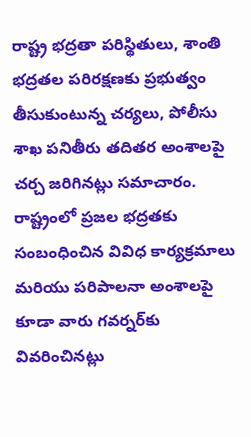రాష్ట్ర భద్రతా పరిస్థితులు, శాంతి భద్రతల పరిరక్షణకు ప్రభుత్వం తీసుకుంటున్న చర్యలు, పోలీసు శాఖ పనితీరు తదితర అంశాలపై చర్చ జరిగినట్లు సమాచారం. రాష్ట్రంలో ప్రజల భద్రతకు సంబంధించిన వివిధ కార్యక్రమాలు మరియు పరిపాలనా అంశాలపై కూడా వారు గవర్నర్‌కు వివరించినట్లు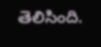తెలిసింది.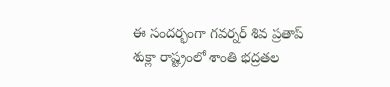ఈ సందర్భంగా గవర్నర్ శివ ప్రతాప్ శుక్లా రాష్ట్రంలో శాంతి భద్రతల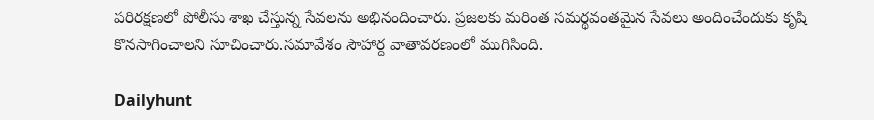పరిరక్షణలో పోలీసు శాఖ చేస్తున్న సేవలను అభినందించారు. ప్రజలకు మరింత సమర్థవంతమైన సేవలు అందించేందుకు కృషి కొనసాగించాలని సూచించారు.సమావేశం సౌహార్ద వాతావరణంలో ముగిసింది.

Dailyhunt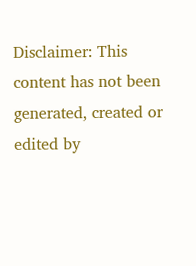Disclaimer: This content has not been generated, created or edited by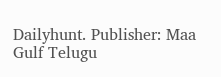Dailyhunt. Publisher: Maa Gulf Telugu